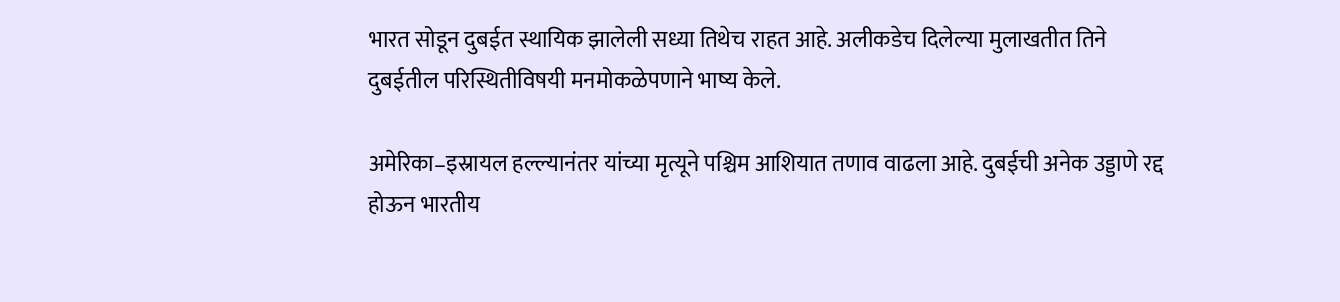भारत सोडून दुबईत स्थायिक झालेली सध्या तिथेच राहत आहे. अलीकडेच दिलेल्या मुलाखतीत तिने दुबईतील परिस्थितीविषयी मनमोकळेपणाने भाष्य केले.

अमेरिका–इस्रायल हल्ल्यानंतर यांच्या मृत्यूने पश्चिम आशियात तणाव वाढला आहे. दुबईची अनेक उड्डाणे रद्द होऊन भारतीय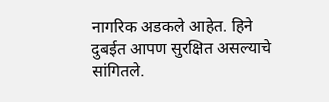नागरिक अडकले आहेत. हिने दुबईत आपण सुरक्षित असल्याचे सांगितले.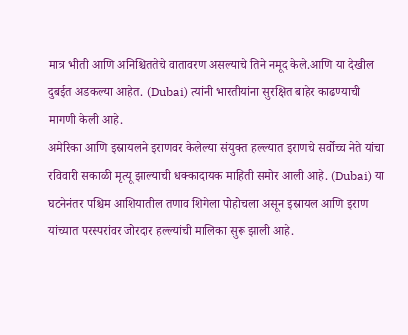मात्र भीती आणि अनिश्चिततेचे वातावरण असल्याचे तिने नमूद केले.आणि या देखील दुबईत अडकल्या आहेत. (Dubai) त्यांनी भारतीयांना सुरक्षित बाहेर काढण्याची मागणी केली आहे.
अमेरिका आणि इस्रायलने इराणवर केलेल्या संयुक्त हल्ल्यात इराणचे सर्वोच्च नेते यांचा रविवारी सकाळी मृत्यू झाल्याची धक्कादायक माहिती समोर आली आहे. (Dubai) या घटनेनंतर पश्चिम आशियातील तणाव शिगेला पोहोचला असून इस्रायल आणि इराण यांच्यात परस्परांवर जोरदार हल्ल्यांची मालिका सुरू झाली आहे.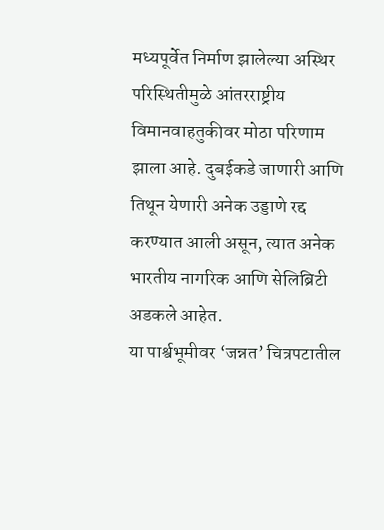मध्यपूर्वेत निर्माण झालेल्या अस्थिर परिस्थितीमुळे आंतरराष्ट्रीय विमानवाहतुकीवर मोठा परिणाम झाला आहे. दुबईकडे जाणारी आणि तिथून येणारी अनेक उड्डाणे रद्द करण्यात आली असून, त्यात अनेक भारतीय नागरिक आणि सेलिब्रिटी अडकले आहेत.
या पार्श्वभूमीवर ‘जन्नत’ चित्रपटातील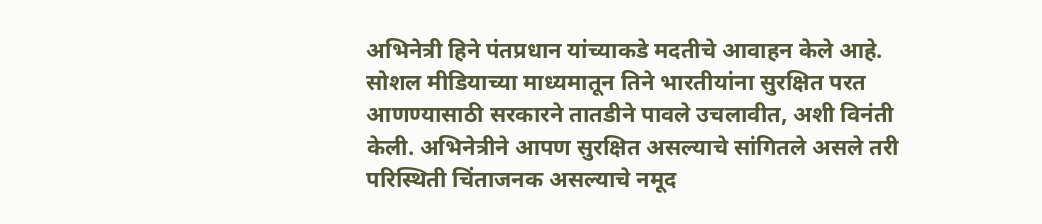अभिनेत्री हिने पंतप्रधान यांच्याकडे मदतीचे आवाहन केले आहे. सोशल मीडियाच्या माध्यमातून तिने भारतीयांना सुरक्षित परत आणण्यासाठी सरकारने तातडीने पावले उचलावीत, अशी विनंती केली. अभिनेत्रीने आपण सुरक्षित असल्याचे सांगितले असले तरी परिस्थिती चिंताजनक असल्याचे नमूद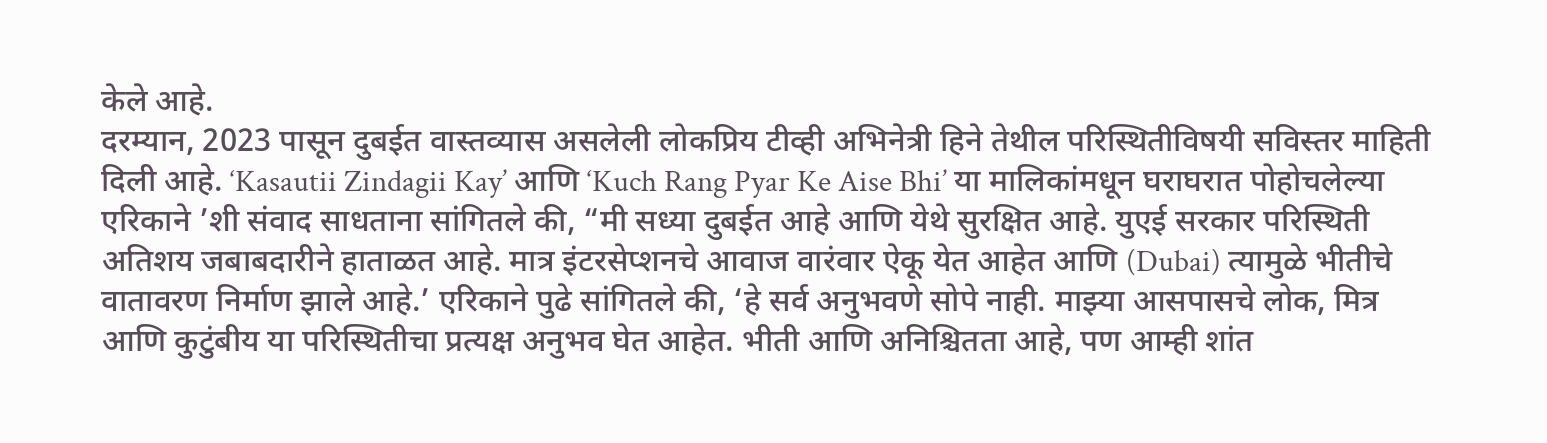केले आहे.
दरम्यान, 2023 पासून दुबईत वास्तव्यास असलेली लोकप्रिय टीव्ही अभिनेत्री हिने तेथील परिस्थितीविषयी सविस्तर माहिती दिली आहे. ‘Kasautii Zindagii Kay’ आणि ‘Kuch Rang Pyar Ke Aise Bhi’ या मालिकांमधून घराघरात पोहोचलेल्या एरिकाने ’शी संवाद साधताना सांगितले की, “मी सध्या दुबईत आहे आणि येथे सुरक्षित आहे. युएई सरकार परिस्थिती अतिशय जबाबदारीने हाताळत आहे. मात्र इंटरसेप्शनचे आवाज वारंवार ऐकू येत आहेत आणि (Dubai) त्यामुळे भीतीचे वातावरण निर्माण झाले आहे.’ एरिकाने पुढे सांगितले की, ‘हे सर्व अनुभवणे सोपे नाही. माझ्या आसपासचे लोक, मित्र आणि कुटुंबीय या परिस्थितीचा प्रत्यक्ष अनुभव घेत आहेत. भीती आणि अनिश्चितता आहे, पण आम्ही शांत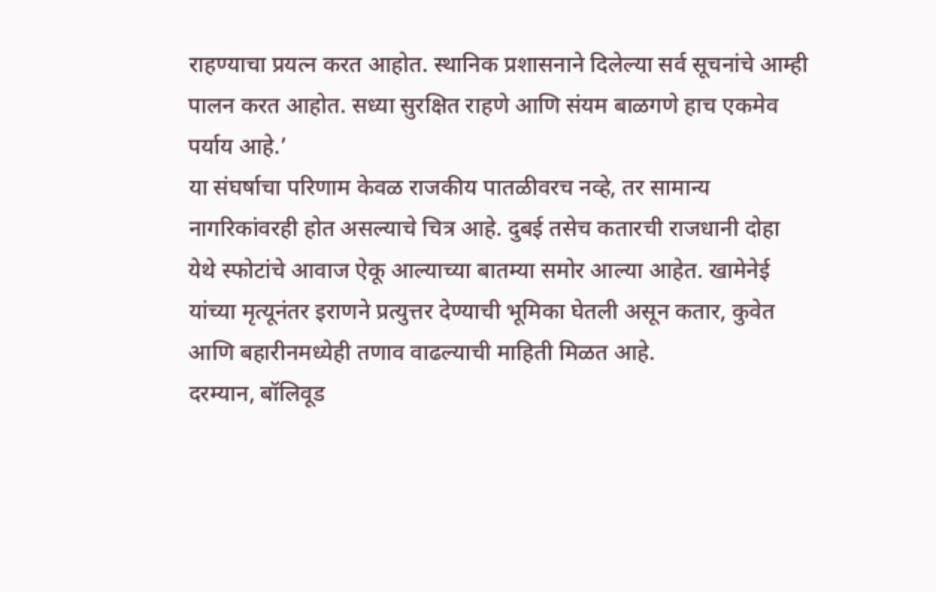राहण्याचा प्रयत्न करत आहोत. स्थानिक प्रशासनाने दिलेल्या सर्व सूचनांचे आम्ही पालन करत आहोत. सध्या सुरक्षित राहणे आणि संयम बाळगणे हाच एकमेव पर्याय आहे.’
या संघर्षाचा परिणाम केवळ राजकीय पातळीवरच नव्हे, तर सामान्य नागरिकांवरही होत असल्याचे चित्र आहे. दुबई तसेच कतारची राजधानी दोहा येथे स्फोटांचे आवाज ऐकू आल्याच्या बातम्या समोर आल्या आहेत. खामेनेई यांच्या मृत्यूनंतर इराणने प्रत्युत्तर देण्याची भूमिका घेतली असून कतार, कुवेत आणि बहारीनमध्येही तणाव वाढल्याची माहिती मिळत आहे.
दरम्यान, बॉलिवूड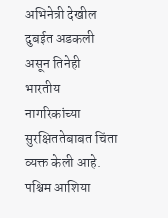अभिनेत्री देखील दुबईत अडकली असून तिनेही भारतीय नागरिकांच्या सुरक्षिततेबाबत चिंता व्यक्त केली आहे. पश्चिम आशिया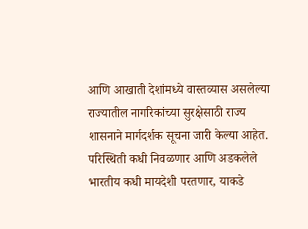आणि आखाती देशांमध्ये वास्तव्यास असलेल्या राज्यातील नागरिकांच्या सुरक्षेसाठी राज्य शासनाने मार्गदर्शक सूचना जारी केल्या आहेत. परिस्थिती कधी निवळणार आणि अडकलेले भारतीय कधी मायदेशी परतणार, याकडे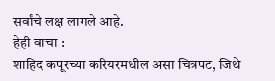सर्वांचे लक्ष लागले आहे.
हेही वाचा :
शाहिद कपूरच्या करियरमधील असा चित्रपट, जिथे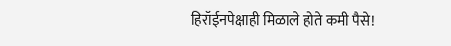हिरॉईनपेक्षाही मिळाले होते कमी पैसे!